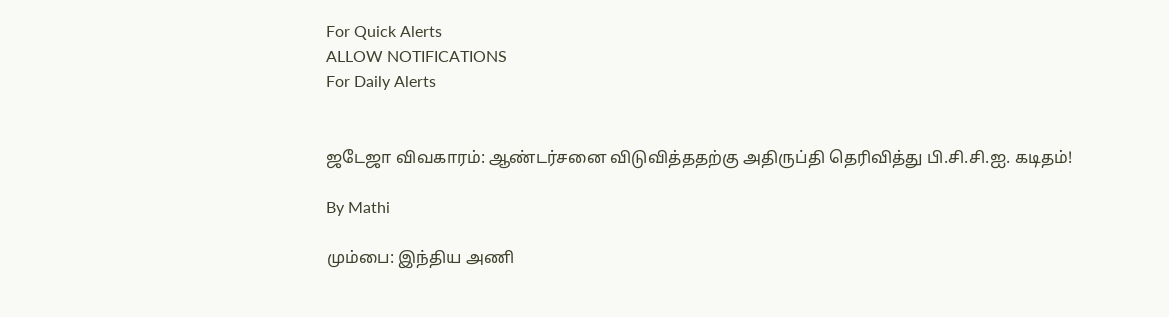For Quick Alerts
ALLOW NOTIFICATIONS
For Daily Alerts


ஜடேஜா விவகாரம்: ஆண்டர்சனை விடுவித்ததற்கு அதிருப்தி தெரிவித்து பி.சி.சி.ஐ. கடிதம்!

By Mathi

மும்பை: இந்திய அணி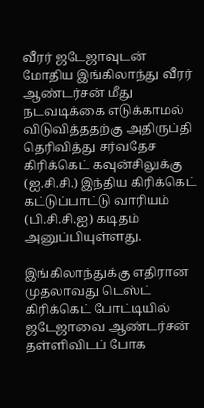வீரர் ஜடேஜாவுடன் மோதிய இங்கிலாந்து வீரர் ஆண்டர்சன் மீது நடவடிக்கை எடுக்காமல் விடுவித்ததற்கு அதிருப்தி தெரிவித்து சர்வதேச கிரிக்கெட் கவுன்சிலுக்கு (ஐ.சி.சி.) இந்திய கிரிக்கெட் கட்டுப்பாட்டு வாரியம் (பி.சி.சி.ஐ) கடிதம் அனுப்பியுள்ளது.

இங்கிலாந்துக்கு எதிரான முதலாவது டெஸ்ட் கிரிக்கெட் போட்டியில் ஜடேஜாவை ஆண்டர்சன் தள்ளிவிடப் போக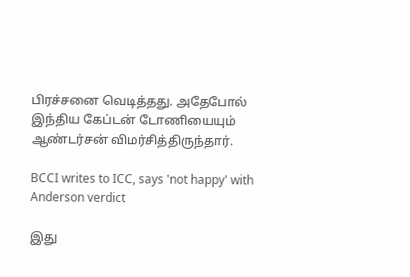பிரச்சனை வெடித்தது. அதேபோல் இந்திய கேப்டன் டோணியையும் ஆண்டர்சன் விமர்சித்திருந்தார்.

BCCI writes to ICC, says 'not happy' with Anderson verdict

இது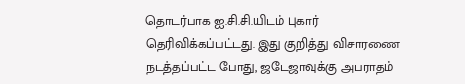தொடர்பாக ஐ.சி.சி.யிடம் புகார் தெரிவிக்கப்பட்டது. இது குறித்து விசாரணை நடத்தப்பட்ட போது, ஜடேஜாவுக்கு அபராதம்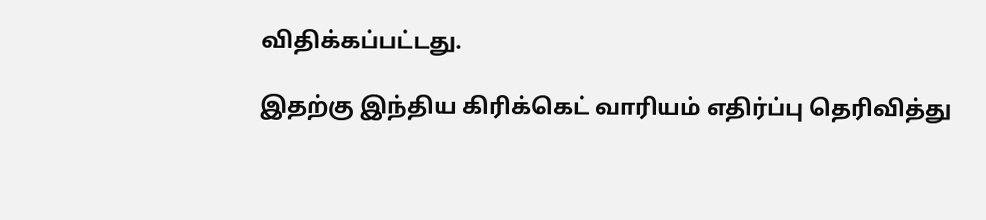விதிக்கப்பட்டது.

இதற்கு இந்திய கிரிக்கெட் வாரியம் எதிர்ப்பு தெரிவித்து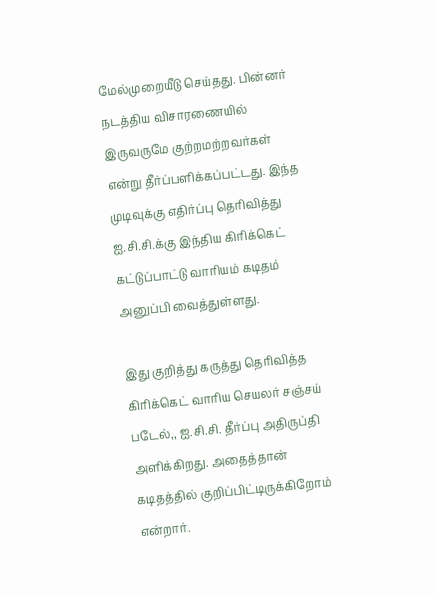மேல்முறையீடு செய்தது. பின்னர் நடத்திய விசாரணையில் இருவருமே குற்றமற்றவர்கள் என்று தீர்ப்பளிக்கப்பட்டது. இந்த முடிவுக்கு எதிர்ப்பு தெரிவித்து ஐ.சி.சி.க்கு இந்திய கிரிக்கெட் கட்டுப்பாட்டு வாரியம் கடிதம் அனுப்பி வைத்துள்ளது.

இது குறித்து கருத்து தெரிவித்த கிரிக்கெட் வாரிய செயலர் சஞ்சய் படேல்,, ஐ.சி.சி. தீர்ப்பு அதிருப்தி அளிக்கிறது. அதைத்தான் கடிதத்தில் குறிப்பிட்டிருக்கிறோம் என்றார்.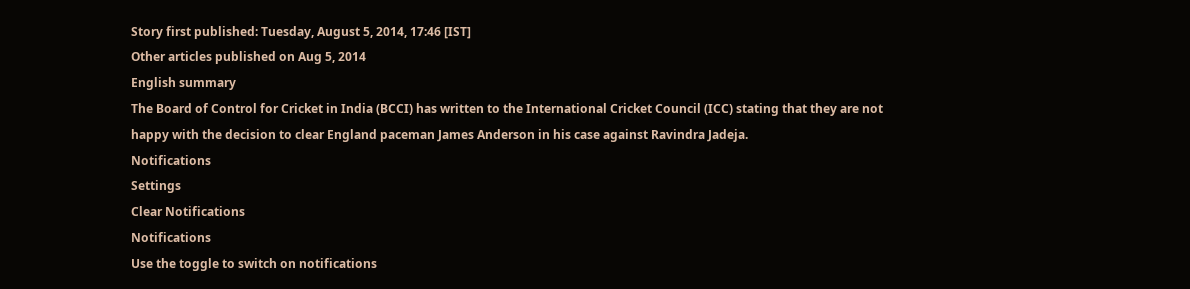Story first published: Tuesday, August 5, 2014, 17:46 [IST]
Other articles published on Aug 5, 2014
English summary
The Board of Control for Cricket in India (BCCI) has written to the International Cricket Council (ICC) stating that they are not happy with the decision to clear England paceman James Anderson in his case against Ravindra Jadeja.
Notifications
Settings
Clear Notifications
Notifications
Use the toggle to switch on notifications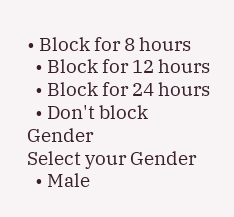• Block for 8 hours
  • Block for 12 hours
  • Block for 24 hours
  • Don't block
Gender
Select your Gender
  • Male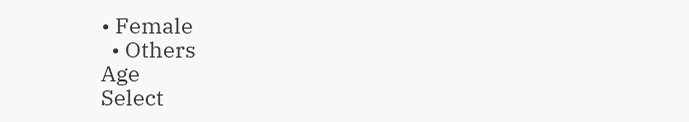• Female
  • Others
Age
Select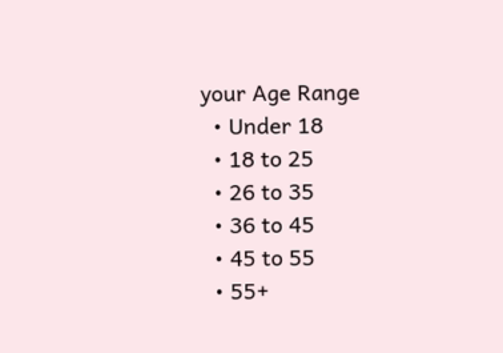your Age Range
  • Under 18
  • 18 to 25
  • 26 to 35
  • 36 to 45
  • 45 to 55
  • 55+